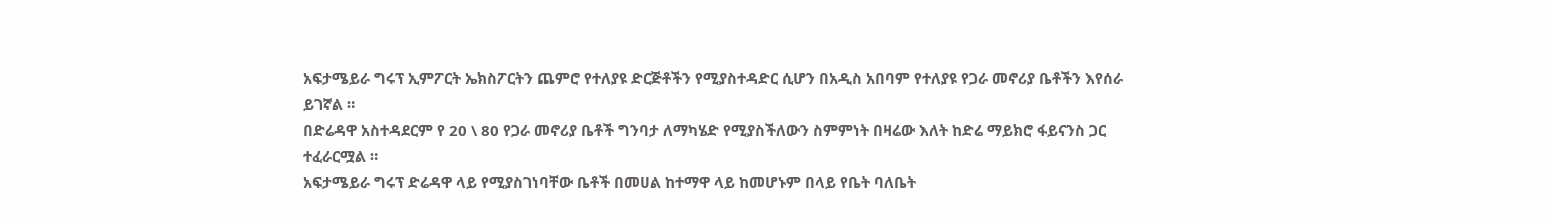አፍታሜይራ ግሩፕ ኢምፖርት ኤክስፖርትን ጨምሮ የተለያዩ ድርጅቶችን የሚያስተዳድር ሲሆን በአዲስ አበባም የተለያዩ የጋራ መኖሪያ ቤቶችን እየሰራ ይገኛል ።
በድሬዳዋ አስተዳደርም የ 20 \ 80 የጋራ መኖሪያ ቤቶች ግንባታ ለማካሄድ የሚያስችለውን ስምምነት በዛሬው እለት ከድሬ ማይክሮ ፋይናንስ ጋር ተፈራርሟል ።
አፍታሜይራ ግሩፕ ድሬዳዋ ላይ የሚያስገነባቸው ቤቶች በመሀል ከተማዋ ላይ ከመሆኑም በላይ የቤት ባለቤት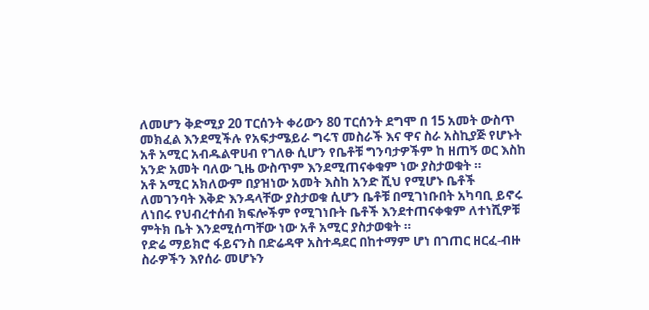ለመሆን ቅድሚያ 20 ፐርሰንት ቀሪውን 80 ፐርሰንት ደግሞ በ 15 አመት ውስጥ መክፈል እንደሚችሉ የአፍታሜይራ ግሩፕ መስራች እና ዋና ስራ አስኪያጅ የሆኑት አቶ አሚር አብዱልዋሀብ የገለፁ ሲሆን የቤቶቹ ግንባታዎችም ከ ዘጠኝ ወር እስከ አንድ አመት ባለው ጊዜ ውስጥም እንደሚጠናቀቁም ነው ያስታወቁት ።
አቶ አሚር አክለውም በያዝነው አመት እስከ አንድ ሺህ የሚሆኑ ቤቶች ለመገንባት እቅድ እንዳላቸው ያስታወቁ ሲሆን ቤቶቹ በሚገነቡበት አካባቢ ይኖሩ ለነበሩ የህብረተሰብ ክፍሎችም የሚገነቡት ቤቶች እንደተጠናቀቁም ለተነሺዎቹ ምትክ ቤት እንደሚሰጣቸው ነው አቶ አሚር ያስታወቁት ።
የድሬ ማይክሮ ፋይናንስ በድሬዳዋ አስተዳደር በከተማም ሆነ በገጠር ዘርፈ-ብዙ ስራዎችን እየሰራ መሆኑን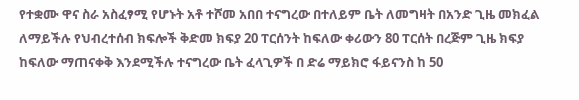የተቋሙ ዋና ስራ አስፈፃሚ የሆኑት አቶ ተሾመ አበበ ተናግረው በተለይም ቤት ለመግዛት በአንድ ጊዜ መክፈል ለማይችሉ የህብረተሰብ ክፍሎች ቅድመ ክፍያ 20 ፐርሰንት ከፍለው ቀሪውን 80 ፐርሰት በረጅም ጊዜ ክፍያ ከፍለው ማጠናቀቅ እንደሚችሉ ተናግረው ቤት ፈላጊዎች በ ድሬ ማይክሮ ፋይናንስ ከ 50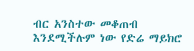ብር አንስተው መቆጠብ እንደሚችሉም ነው የድሬ ማይክሮ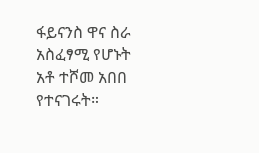ፋይናንስ ዋና ስራ አስፈፃሚ የሆኑት አቶ ተሾመ አበበ የተናገሩት።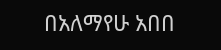በአለማየሁ አበበ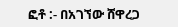ፎቶ :- በአገኘው ሸዋረጋ